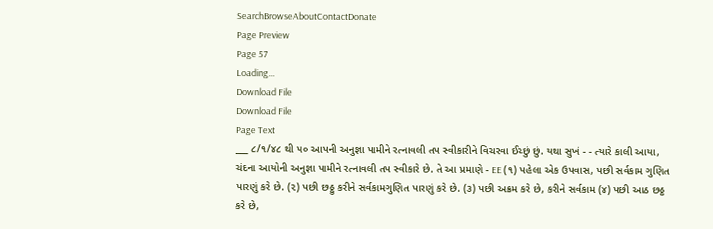SearchBrowseAboutContactDonate
Page Preview
Page 57
Loading...
Download File
Download File
Page Text
___ ૮/૧/૪૮ થી ૫૦ આપની અનુજ્ઞા પામીને રત્નાવલી તપ સ્વીકારીને વિચરવા ઈચ્છું છું. યથા સુખં - - ત્યારે કાલી આયા, ચંદના આયોની અનુજ્ઞા પામીને રત્નાવલી તપ સ્વીકારે છે. તે આ પ્રમાણે - EE (૧) પહેલા એક ઉપવાસ, પછી સર્વકામ ગુણિત પારણું કરે છે. (૨) પછી છઠ્ઠુ કરીને સર્વકામગુણિત પારણું કરે છે. (૩) પછી અક્રમ કરે છે, કરીને સર્વકામ (૪) પછી આઠ છઠ્ઠ કરે છે,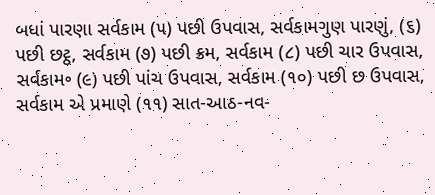બધાં પારણા સર્વકામ (૫) પછી ઉપવાસ, સર્વકામગુણ પારણું, (૬) પછી છટ્ઠ, સર્વકામ (૭) પછી ક્રમ, સર્વકામ (૮) પછી ચાર ઉપવાસ, સર્વકામ૰ (૯) પછી પાંચ ઉપવાસ, સર્વકામ (૧૦) પછી છ ઉપવાસ, સર્વકામ એ પ્રમાણે (૧૧) સાત-આઠ-નવ-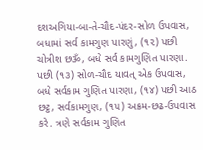દશઅગિયા-બા-તે-ચૌદ-પંદર-સોળ ઉપવાસ, બધામાં સર્વ કામગુણ પારણું, (૧૨) પછી ચોત્રીશ છૐ, બધે સર્વ કામગુણિત પારણા. પછી (૧૩) સોળ-ચૌદ યાવત્ એક ઉપવાસ, બધે સર્વકામ ગુણિત પારણા, (૧૪) પછી આઠ છટ્ઠ, સર્વકામગુણ, (૧૫) અક્રમ-છઢ-ઉપવાસ કરે. ત્રણે સર્વકામ ગુણિત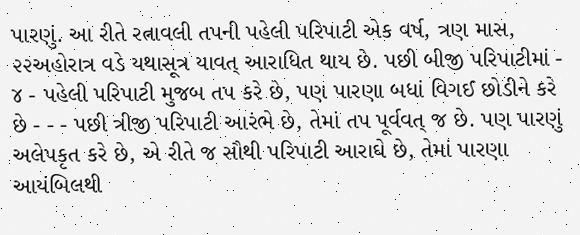પારણું. આ રીતે રત્નાવલી તપની પહેલી પરિપાટી એક વર્ષ, ત્રણ માસ, ૨૨અહોરાત્ર વડે યથાસૂત્ર યાવત્ આરાધિત થાય છે. પછી બીજી પરિપાટીમાં - ૪ - પહેલી પરિપાટી મુજબ તપ કરે છે, પણ પારણા બધાં વિગઈ છોડીને કરે છે - - - પછી ત્રીજી પરિપાટી આરંભે છે, તેમાં તપ પૂર્વવત્ જ છે. પણ પારણું અલેપકૃત કરે છે, એ રીતે જ સૌથી પરિપાટી આરાઘે છે, તેમાં પારણા આયંબિલથી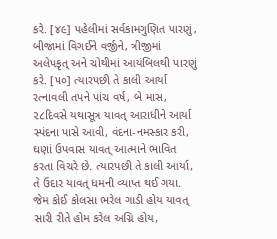કરે. [૪૯] પહેલીમાં સર્વકામગુણિત પારણું, બીજામાં વિગઈને વર્જીને, ત્રીજીમાં અલેપકૃત્ અને ચોથીમાં આયંબિલથી પારણું કરે. [૫૦] ત્યારપછી તે કાલી આર્યા રત્નાવલી તપને પાંચ વર્ષ, બે માસ, ૨૮દિવસે યથાસૂત્ર યાવત્ આરાધીને આર્યા સ્પંદના પાસે આવી, વંદના-નમસ્કાર કરી, ઘણાં ઉપવાસ યાવત્ આત્માને ભાવિત કરતા વિચરે છે. ત્યારપછી તે કાલી આર્યા, તે ઉદાર યાવત્ ધમની વ્યાપ્ત થઈ ગયા. જેમ કોઈ કોલસા ભરેલ ગાડી હોય યાવત્ સારી રીતે હોમ કરેલ અગ્નિ હોય,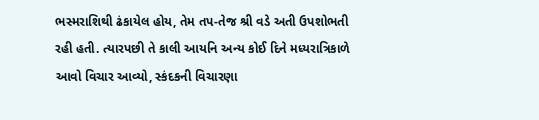ભસ્મરાશિથી ઢંકાયેલ હોય, તેમ તપ-તેજ શ્રી વડે અતી ઉપશોભતી રહી હતી. ત્યારપછી તે કાલી આયનિ અન્ય કોઈ દિને મધ્યરાત્રિકાળે આવો વિચાર આવ્યો, સ્કંદકની વિચારણા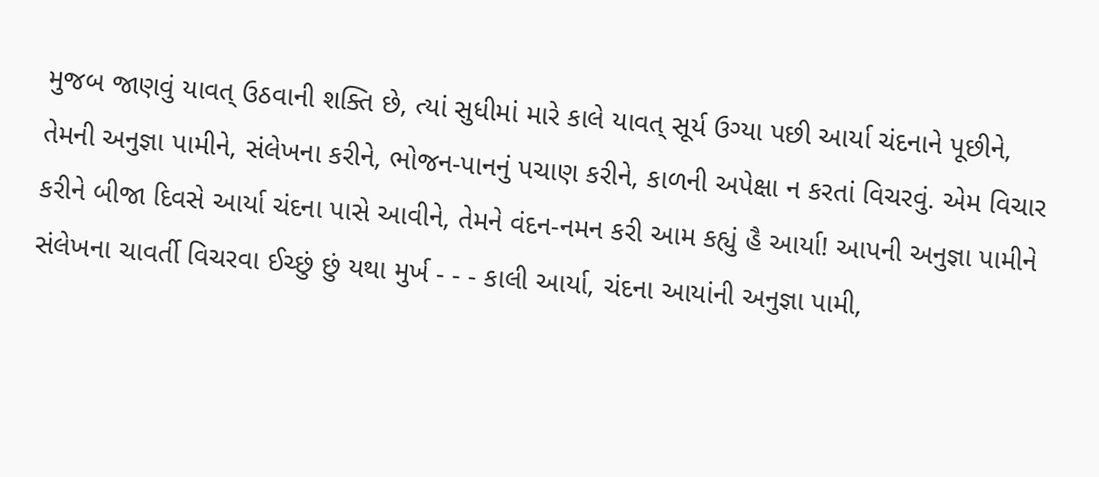મુજબ જાણવું યાવત્ ઉઠવાની શક્તિ છે, ત્યાં સુધીમાં મારે કાલે યાવત્ સૂર્ય ઉગ્યા પછી આર્યા ચંદનાને પૂછીને, તેમની અનુજ્ઞા પામીને, સંલેખના કરીને, ભોજન-પાનનું પચાણ કરીને, કાળની અપેક્ષા ન કરતાં વિચરવું. એમ વિચાર કરીને બીજા દિવસે આર્યા ચંદના પાસે આવીને, તેમને વંદન-નમન કરી આમ કહ્યું હૈ આર્યા! આપની અનુજ્ઞા પામીને સંલેખના ચાવર્તી વિચરવા ઈચ્છું છું યથા મુર્ખ - - - કાલી આર્યા, ચંદના આયાંની અનુજ્ઞા પામી,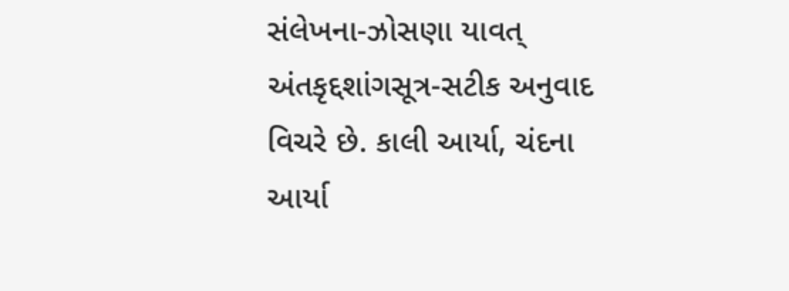સંલેખના-ઝોસણા યાવત્ અંતકૃદ્દશાંગસૂત્ર-સટીક અનુવાદ વિચરે છે. કાલી આર્યા, ચંદના આર્યા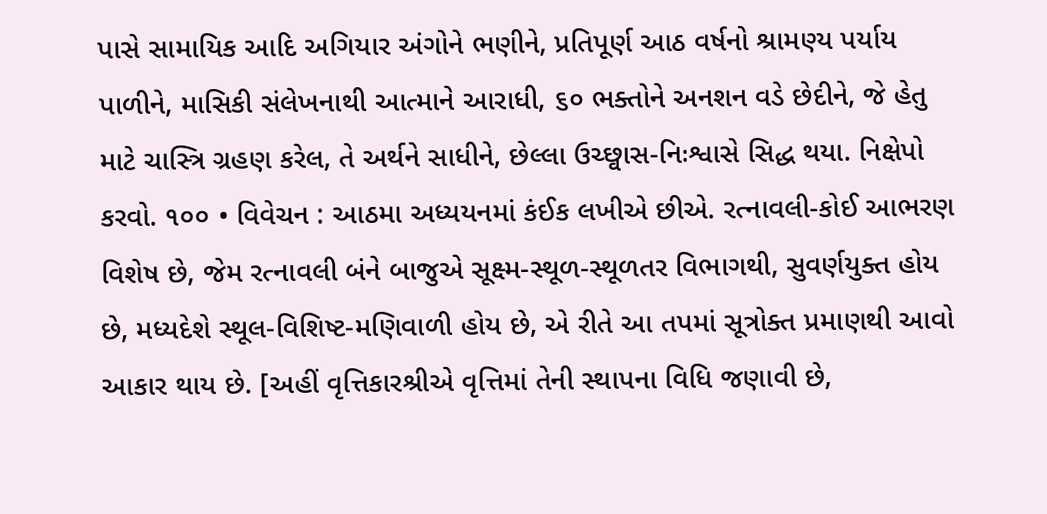પાસે સામાયિક આદિ અગિયાર અંગોને ભણીને, પ્રતિપૂર્ણ આઠ વર્ષનો શ્રામણ્ય પર્યાય પાળીને, માસિકી સંલેખનાથી આત્માને આરાધી, ૬૦ ભક્તોને અનશન વડે છેદીને, જે હેતુ માટે ચાસ્ત્રિ ગ્રહણ કરેલ, તે અર્થને સાધીને, છેલ્લા ઉચ્છ્વાસ-નિઃશ્વાસે સિદ્ધ થયા. નિક્ષેપો કરવો. ૧૦૦ • વિવેચન : આઠમા અધ્યયનમાં કંઈક લખીએ છીએ. રત્નાવલી-કોઈ આભરણ વિશેષ છે, જેમ રત્નાવલી બંને બાજુએ સૂક્ષ્મ-સ્થૂળ-સ્થૂળતર વિભાગથી, સુવર્ણયુક્ત હોય છે, મધ્યદેશે સ્થૂલ-વિશિષ્ટ-મણિવાળી હોય છે, એ રીતે આ તપમાં સૂત્રોક્ત પ્રમાણથી આવો આકાર થાય છે. [અહીં વૃત્તિકારશ્રીએ વૃત્તિમાં તેની સ્થાપના વિધિ જણાવી છે,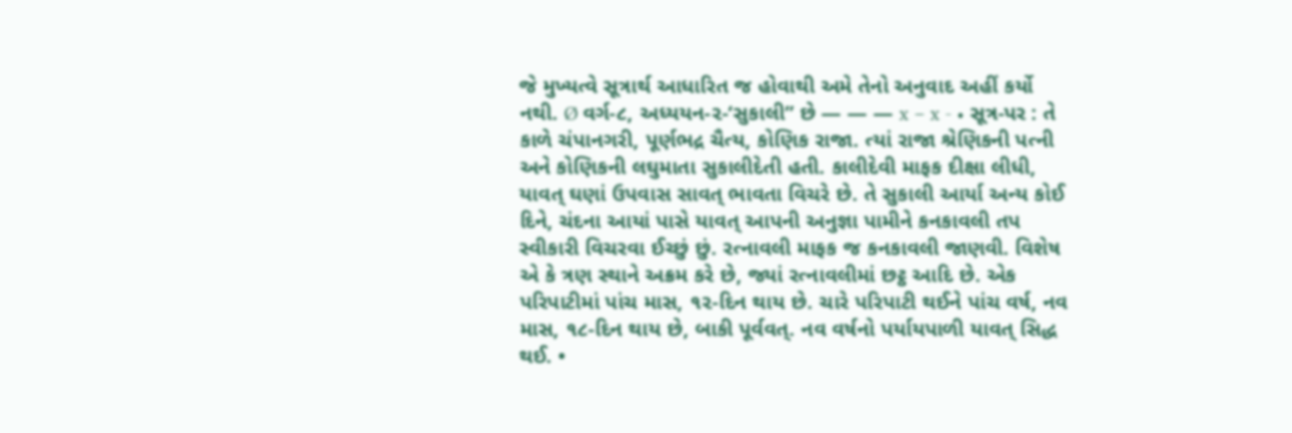જે મુખ્યત્વે સૂત્રાર્થ આધારિત જ હોવાથી અમે તેનો અનુવાદ અહીં કર્યો નથી. Ø વર્ગ-૮, અધ્યયન-૨-‘સુકાલી” છે — — — x − x - • સૂત્ર-પર : તે કાળે ચંપાનગરી, પૂર્ણભદ્ર ચૈત્ય, કોણિક રાજા. ત્યાં રાજા શ્રેણિકની પત્ની અને કોણિકની લઘુમાતા સુકાલીદેતી હતી. કાલીદેવી માફક દીક્ષા લીધી, યાવત્ ઘણાં ઉપવાસ સાવત્ ભાવતા વિચરે છે. તે સુકાલી આર્યા અન્ય કોઈ દિને, ચંદના આયાં પાસે યાવત્ આપની અનુજ્ઞા પામીને કનકાવલી તપ સ્વીકારી વિચરવા ઈચ્છું છું. રત્નાવલી માફક જ કનકાવલી જાણવી. વિશેષ એ કે ત્રણ સ્થાને અક્રમ કરે છે, જ્યાં રત્નાવલીમાં છટ્ઠ આદિ છે. એક પરિપાટીમાં પાંચ માસ, ૧૨-દિન થાય છે. ચારે પરિપાટી થઈને પાંચ વર્ષ, નવ માસ, ૧૮-દિન થાય છે, બાકી પૂર્વવત્. નવ વર્ષનો પર્યાયપાળી યાવત્ સિદ્ધ થઈ. •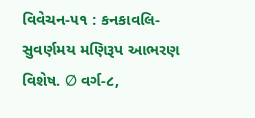વિવેચન-૫૧ : કનકાવલિ-સુવર્ણમય મણિરૂપ આભરણ વિશેષ. Ø વર્ગ-૮,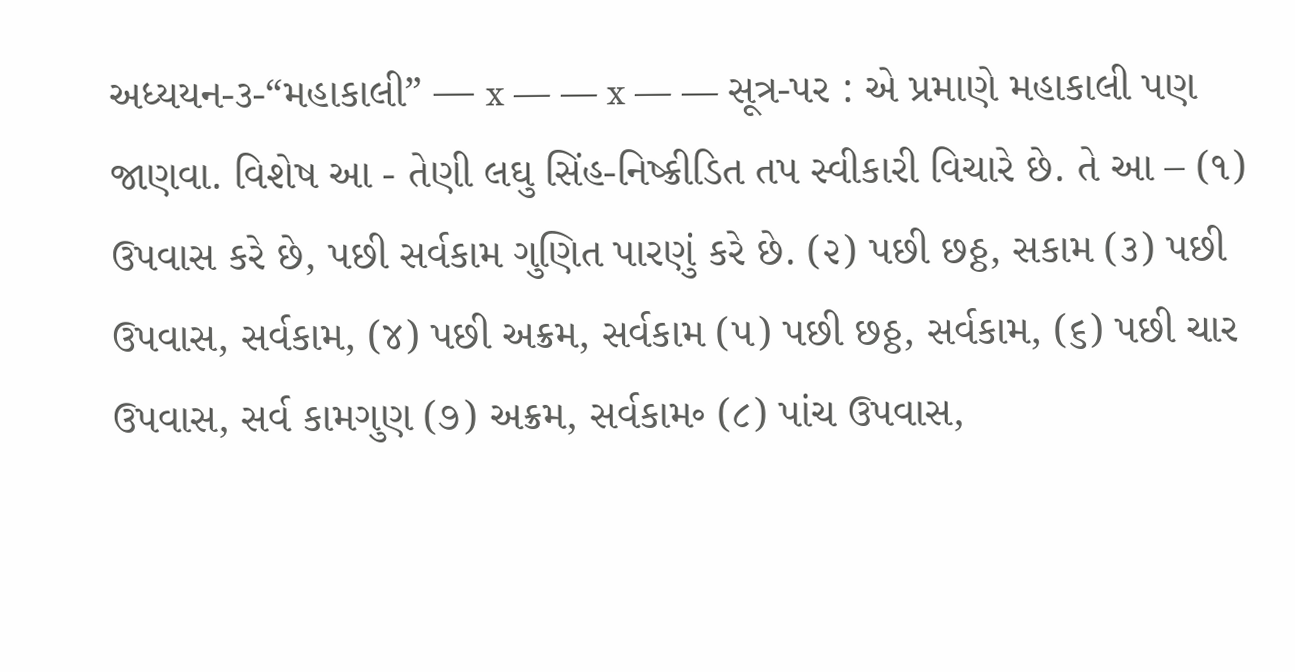અધ્યયન-૩-“મહાકાલી” — x — — x — — સૂત્ર-પર : એ પ્રમાણે મહાકાલી પણ જાણવા. વિશેષ આ - તેણી લઘુ સિંહ-નિષ્ક્રીડિત તપ સ્વીકારી વિચારે છે. તે આ – (૧) ઉપવાસ કરે છે, પછી સર્વકામ ગુણિત પારણું કરે છે. (૨) પછી છઠ્ઠ, સકામ (૩) પછી ઉપવાસ, સર્વકામ, (૪) પછી અક્રમ, સર્વકામ (૫) પછી છઠ્ઠ, સર્વકામ, (૬) પછી ચાર ઉપવાસ, સર્વ કામગુણ (૭) અક્રમ, સર્વકામ૰ (૮) પાંચ ઉપવાસ,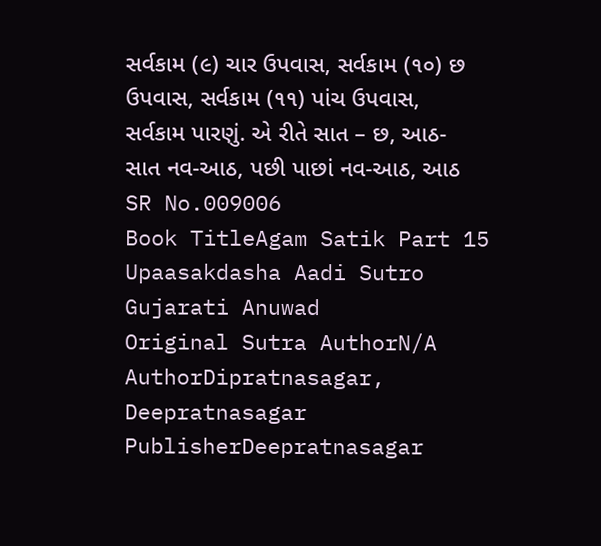સર્વકામ (૯) ચાર ઉપવાસ, સર્વકામ (૧૦) છ ઉપવાસ, સર્વકામ (૧૧) પાંચ ઉપવાસ, સર્વકામ પારણું. એ રીતે સાત – છ, આઠ-સાત નવ-આઠ, પછી પાછાં નવ-આઠ, આઠ
SR No.009006
Book TitleAgam Satik Part 15 Upaasakdasha Aadi Sutro Gujarati Anuwad
Original Sutra AuthorN/A
AuthorDipratnasagar, Deepratnasagar
PublisherDeepratnasagar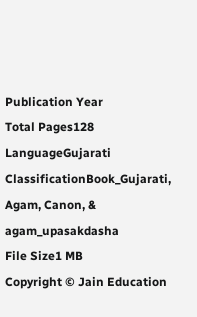Publication Year
Total Pages128
LanguageGujarati
ClassificationBook_Gujarati, Agam, Canon, & agam_upasakdasha
File Size1 MB
Copyright © Jain Education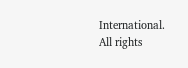International. All rights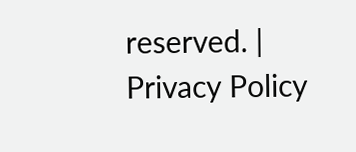reserved. | Privacy Policy